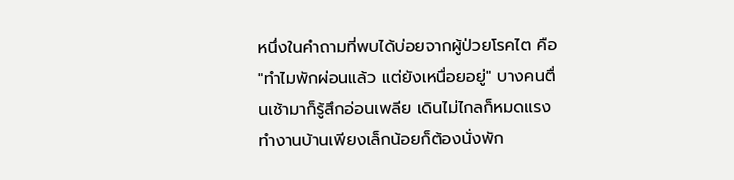หนึ่งในคำถามที่พบได้บ่อยจากผู้ป่วยโรคไต คือ "ทำไมพักผ่อนแล้ว แต่ยังเหนื่อยอยู่" บางคนตื่นเช้ามาก็รู้สึกอ่อนเพลีย เดินไม่ไกลก็หมดแรง ทำงานบ้านเพียงเล็กน้อยก็ต้องนั่งพัก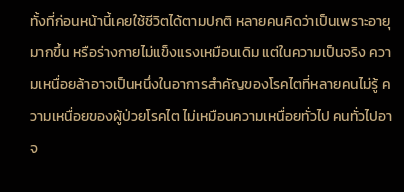ทั้งที่ก่อนหน้านี้เคยใช้ชีวิตได้ตามปกติ หลายคนคิดว่าเป็นเพราะอายุมากขึ้น หรือร่างกายไม่แข็งแรงเหมือนเดิม แต่ในความเป็นจริง ความเหนื่อยล้าอาจเป็นหนึ่งในอาการสำคัญของโรคไตที่หลายคนไม่รู้ ความเหนื่อยของผู้ป่วยโรคไต ไม่เหมือนความเหนื่อยทั่วไป คนทั่วไปอาจ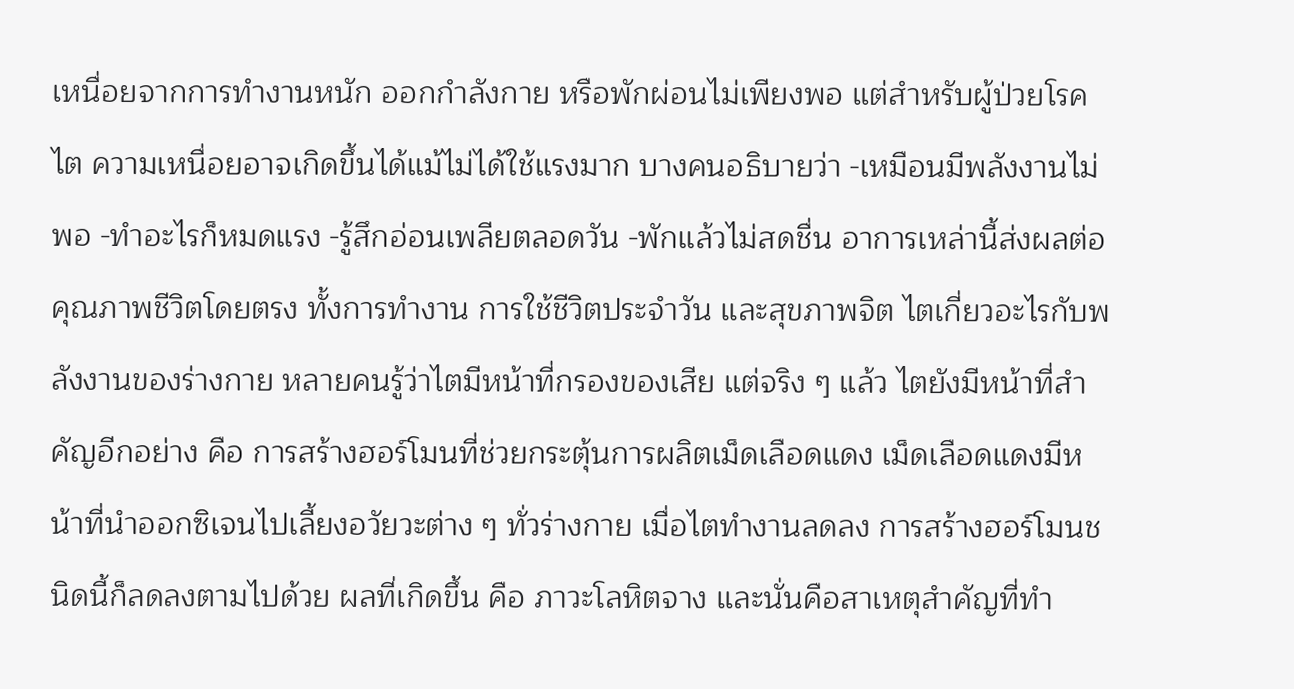เหนื่อยจากการทำงานหนัก ออกกำลังกาย หรือพักผ่อนไม่เพียงพอ แต่สำหรับผู้ป่วยโรคไต ความเหนื่อยอาจเกิดขึ้นได้แม้ไม่ได้ใช้แรงมาก บางคนอธิบายว่า -เหมือนมีพลังงานไม่พอ -ทำอะไรก็หมดแรง -รู้สึกอ่อนเพลียตลอดวัน -พักแล้วไม่สดชื่น อาการเหล่านี้ส่งผลต่อคุณภาพชีวิตโดยตรง ทั้งการทำงาน การใช้ชีวิตประจำวัน และสุขภาพจิต ไตเกี่ยวอะไรกับพลังงานของร่างกาย หลายคนรู้ว่าไตมีหน้าที่กรองของเสีย แต่จริง ๆ แล้ว ไตยังมีหน้าที่สำคัญอีกอย่าง คือ การสร้างฮอร์โมนที่ช่วยกระตุ้นการผลิตเม็ดเลือดแดง เม็ดเลือดแดงมีหน้าที่นำออกซิเจนไปเลี้ยงอวัยวะต่าง ๆ ทั่วร่างกาย เมื่อไตทำงานลดลง การสร้างฮอร์โมนชนิดนี้ก็ลดลงตามไปด้วย ผลที่เกิดขึ้น คือ ภาวะโลหิตจาง และนั่นคือสาเหตุสำคัญที่ทำ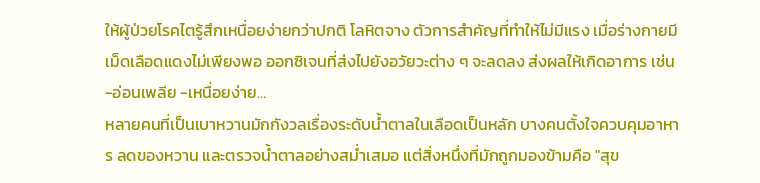ให้ผู้ป่วยโรคไตรู้สึกเหนื่อยง่ายกว่าปกติ โลหิตจาง ตัวการสำคัญที่ทำให้ไม่มีแรง เมื่อร่างกายมีเม็ดเลือดแดงไม่เพียงพอ ออกซิเจนที่ส่งไปยังอวัยวะต่าง ๆ จะลดลง ส่งผลให้เกิดอาการ เช่น -อ่อนเพลีย -เหนื่อยง่าย…
หลายคนที่เป็นเบาหวานมักกังวลเรื่องระดับน้ำตาลในเลือดเป็นหลัก บางคนตั้งใจควบคุมอาหาร ลดของหวาน และตรวจน้ำตาลอย่างสม่ำเสมอ แต่สิ่งหนึ่งที่มักถูกมองข้ามคือ "สุข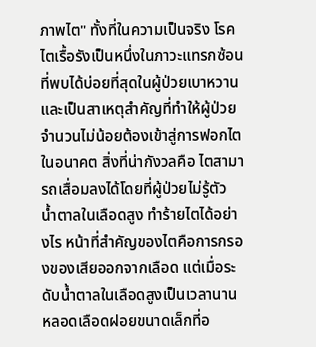ภาพไต" ทั้งที่ในความเป็นจริง โรคไตเรื้อรังเป็นหนึ่งในภาวะแทรกซ้อนที่พบได้บ่อยที่สุดในผู้ป่วยเบาหวาน และเป็นสาเหตุสำคัญที่ทำให้ผู้ป่วยจำนวนไม่น้อยต้องเข้าสู่การฟอกไตในอนาคต สิ่งที่น่ากังวลคือ ไตสามารถเสื่อมลงได้โดยที่ผู้ป่วยไม่รู้ตัว น้ำตาลในเลือดสูง ทำร้ายไตได้อย่างไร หน้าที่สำคัญของไตคือการกรองของเสียออกจากเลือด แต่เมื่อระดับน้ำตาลในเลือดสูงเป็นเวลานาน หลอดเลือดฝอยขนาดเล็กที่อ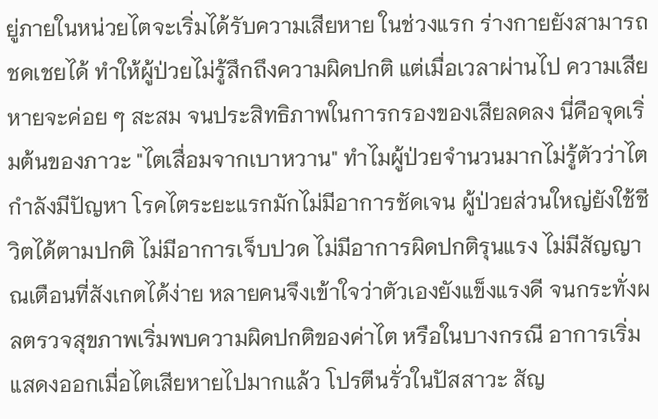ยู่ภายในหน่วยไตจะเริ่มได้รับความเสียหาย ในช่วงแรก ร่างกายยังสามารถชดเชยได้ ทำให้ผู้ป่วยไม่รู้สึกถึงความผิดปกติ แต่เมื่อเวลาผ่านไป ความเสียหายจะค่อย ๆ สะสม จนประสิทธิภาพในการกรองของเสียลดลง นี่คือจุดเริ่มต้นของภาวะ "ไตเสื่อมจากเบาหวาน" ทำไมผู้ป่วยจำนวนมากไม่รู้ตัวว่าไตกำลังมีปัญหา โรคไตระยะแรกมักไม่มีอาการชัดเจน ผู้ป่วยส่วนใหญ่ยังใช้ชีวิตได้ตามปกติ ไม่มีอาการเจ็บปวด ไม่มีอาการผิดปกติรุนแรง ไม่มีสัญญาณเตือนที่สังเกตได้ง่าย หลายคนจึงเข้าใจว่าตัวเองยังแข็งแรงดี จนกระทั่งผลตรวจสุขภาพเริ่มพบความผิดปกติของค่าไต หรือในบางกรณี อาการเริ่มแสดงออกเมื่อไตเสียหายไปมากแล้ว โปรตีนรั่วในปัสสาวะ สัญ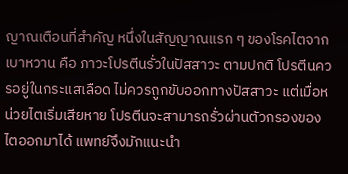ญาณเตือนที่สำคัญ หนึ่งในสัญญาณแรก ๆ ของโรคไตจากเบาหวาน คือ ภาวะโปรตีนรั่วในปัสสาวะ ตามปกติ โปรตีนควรอยู่ในกระแสเลือด ไม่ควรถูกขับออกทางปัสสาวะ แต่เมื่อหน่วยไตเริ่มเสียหาย โปรตีนจะสามารถรั่วผ่านตัวกรองของไตออกมาได้ แพทย์จึงมักแนะนำ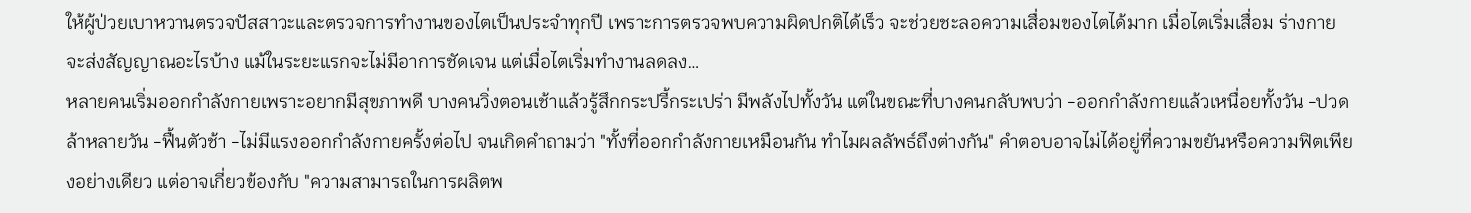ให้ผู้ป่วยเบาหวานตรวจปัสสาวะและตรวจการทำงานของไตเป็นประจำทุกปี เพราะการตรวจพบความผิดปกติได้เร็ว จะช่วยชะลอความเสื่อมของไตได้มาก เมื่อไตเริ่มเสื่อม ร่างกายจะส่งสัญญาณอะไรบ้าง แม้ในระยะแรกจะไม่มีอาการชัดเจน แต่เมื่อไตเริ่มทำงานลดลง…
หลายคนเริ่มออกกำลังกายเพราะอยากมีสุขภาพดี บางคนวิ่งตอนเช้าแล้วรู้สึกกระปรี้กระเปร่า มีพลังไปทั้งวัน แต่ในขณะที่บางคนกลับพบว่า -ออกกำลังกายแล้วเหนื่อยทั้งวัน -ปวดล้าหลายวัน -ฟื้นตัวช้า -ไม่มีแรงออกกำลังกายครั้งต่อไป จนเกิดคำถามว่า "ทั้งที่ออกกำลังกายเหมือนกัน ทำไมผลลัพธ์ถึงต่างกัน" คำตอบอาจไม่ได้อยู่ที่ความขยันหรือความฟิตเพียงอย่างเดียว แต่อาจเกี่ยวข้องกับ "ความสามารถในการผลิตพ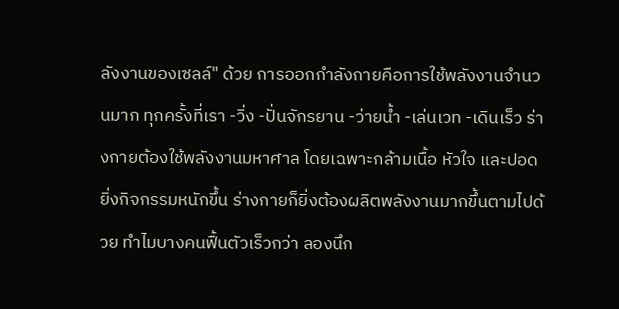ลังงานของเซลล์" ด้วย การออกกำลังกายคือการใช้พลังงานจำนวนมาก ทุกครั้งที่เรา -วิ่ง -ปั่นจักรยาน -ว่ายน้ำ -เล่นเวท -เดินเร็ว ร่างกายต้องใช้พลังงานมหาศาล โดยเฉพาะกล้ามเนื้อ หัวใจ และปอด ยิ่งกิจกรรมหนักขึ้น ร่างกายก็ยิ่งต้องผลิตพลังงานมากขึ้นตามไปด้วย ทำไมบางคนฟื้นตัวเร็วกว่า ลองนึก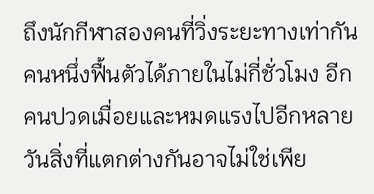ถึงนักกีฬาสองคนที่วิ่งระยะทางเท่ากัน คนหนึ่งฟื้นตัวได้ภายในไม่กี่ชั่วโมง อีกคนปวดเมื่อยและหมดแรงไปอีกหลายวันสิ่งที่แตกต่างกันอาจไม่ใช่เพีย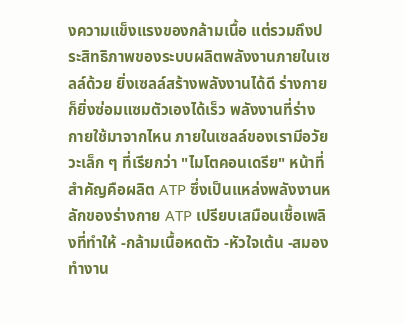งความแข็งแรงของกล้ามเนื้อ แต่รวมถึงประสิทธิภาพของระบบผลิตพลังงานภายในเซลล์ด้วย ยิ่งเซลล์สร้างพลังงานได้ดี ร่างกายก็ยิ่งซ่อมแซมตัวเองได้เร็ว พลังงานที่ร่างกายใช้มาจากไหน ภายในเซลล์ของเรามีอวัยวะเล็ก ๆ ที่เรียกว่า "ไมโตคอนเดรีย" หน้าที่สำคัญคือผลิต ATP ซึ่งเป็นแหล่งพลังงานหลักของร่างกาย ATP เปรียบเสมือนเชื้อเพลิงที่ทำให้ -กล้ามเนื้อหดตัว -หัวใจเต้น -สมองทำงาน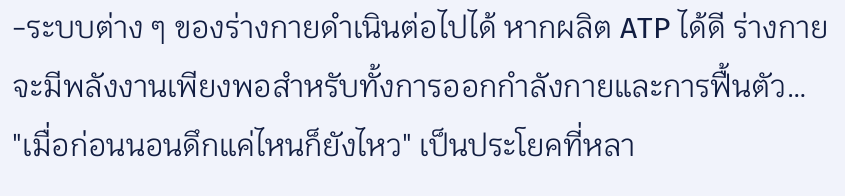-ระบบต่าง ๆ ของร่างกายดำเนินต่อไปได้ หากผลิต ATP ได้ดี ร่างกายจะมีพลังงานเพียงพอสำหรับทั้งการออกกำลังกายและการฟื้นตัว…
"เมื่อก่อนนอนดึกแค่ไหนก็ยังไหว" เป็นประโยคที่หลา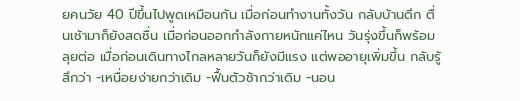ยคนวัย 40 ปีขึ้นไปพูดเหมือนกัน เมื่อก่อนทำงานทั้งวัน กลับบ้านดึก ตื่นเช้ามาก็ยังสดชื่น เมื่อก่อนออกกำลังกายหนักแค่ไหน วันรุ่งขึ้นก็พร้อมลุยต่อ เมื่อก่อนเดินทางไกลหลายวันก็ยังมีแรง แต่พออายุเพิ่มขึ้น กลับรู้สึกว่า -เหนื่อยง่ายกว่าเดิม -ฟื้นตัวช้ากว่าเดิม -นอน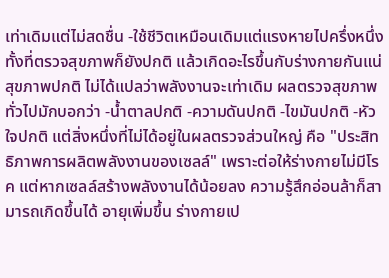เท่าเดิมแต่ไม่สดชื่น -ใช้ชีวิตเหมือนเดิมแต่แรงหายไปครึ่งหนึ่ง ทั้งที่ตรวจสุขภาพก็ยังปกติ แล้วเกิดอะไรขึ้นกับร่างกายกันแน่ สุขภาพปกติ ไม่ได้แปลว่าพลังงานจะเท่าเดิม ผลตรวจสุขภาพทั่วไปมักบอกว่า -น้ำตาลปกติ -ความดันปกติ -ไขมันปกติ -หัวใจปกติ แต่สิ่งหนึ่งที่ไม่ได้อยู่ในผลตรวจส่วนใหญ่ คือ "ประสิทธิภาพการผลิตพลังงานของเซลล์" เพราะต่อให้ร่างกายไม่มีโรค แต่หากเซลล์สร้างพลังงานได้น้อยลง ความรู้สึกอ่อนล้าก็สามารถเกิดขึ้นได้ อายุเพิ่มขึ้น ร่างกายเป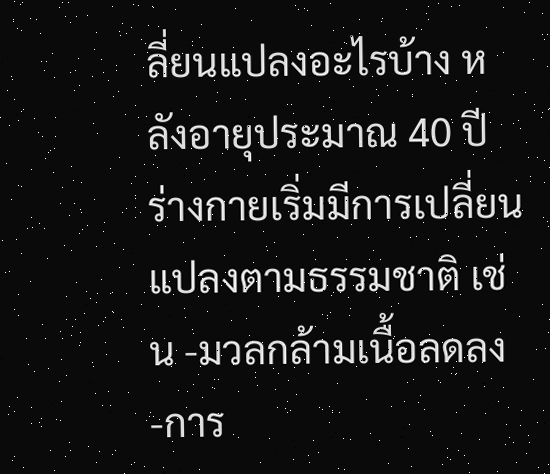ลี่ยนแปลงอะไรบ้าง หลังอายุประมาณ 40 ปี ร่างกายเริ่มมีการเปลี่ยนแปลงตามธรรมชาติ เช่น -มวลกล้ามเนื้อลดลง -การ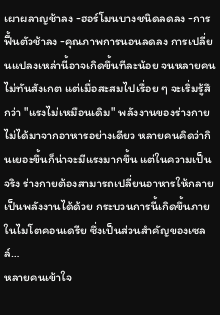เผาผลาญช้าลง -ฮอร์โมนบางชนิดลดลง -การฟื้นตัวช้าลง -คุณภาพการนอนลดลง การเปลี่ยนแปลงเหล่านี้อาจเกิดขึ้นทีละน้อย จนหลายคนไม่ทันสังเกต แต่เมื่อสะสมไปเรื่อย ๆ จะเริ่มรู้สึกว่า "แรงไม่เหมือนเดิม" พลังงานของร่างกายไม่ได้มาจากอาหารอย่างเดียว หลายคนคิดว่ากินเยอะขึ้นก็น่าจะมีแรงมากขึ้น แต่ในความเป็นจริง ร่างกายต้องสามารถเปลี่ยนอาหารให้กลายเป็นพลังงานได้ด้วย กระบวนการนี้เกิดขึ้นภายในไมโตคอนเดรีย ซึ่งเป็นส่วนสำคัญของเซลล์…
หลายคนเข้าใจ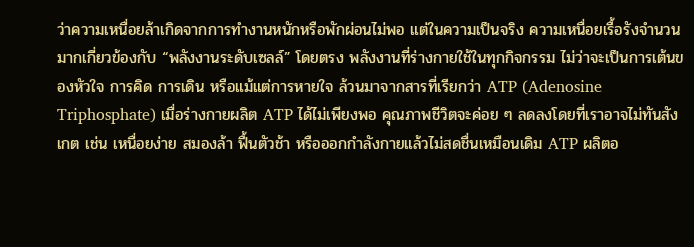ว่าความเหนื่อยล้าเกิดจากการทำงานหนักหรือพักผ่อนไม่พอ แต่ในความเป็นจริง ความเหนื่อยเรื้อรังจำนวนมากเกี่ยวข้องกับ “พลังงานระดับเซลล์” โดยตรง พลังงานที่ร่างกายใช้ในทุกกิจกรรม ไม่ว่าจะเป็นการเต้นของหัวใจ การคิด การเดิน หรือแม้แต่การหายใจ ล้วนมาจากสารที่เรียกว่า ATP (Adenosine Triphosphate) เมื่อร่างกายผลิต ATP ได้ไม่เพียงพอ คุณภาพชีวิตจะค่อย ๆ ลดลงโดยที่เราอาจไม่ทันสังเกต เช่น เหนื่อยง่าย สมองล้า ฟื้นตัวช้า หรือออกกำลังกายแล้วไม่สดชื่นเหมือนเดิม ATP ผลิตอ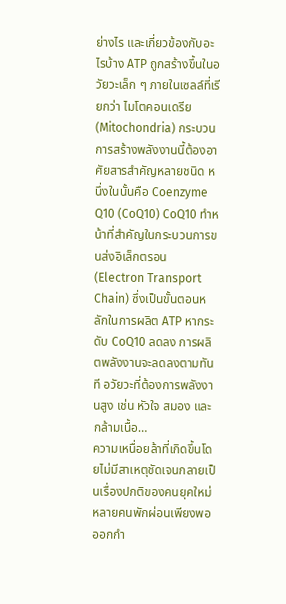ย่างไร และเกี่ยวข้องกับอะไรบ้าง ATP ถูกสร้างขึ้นในอวัยวะเล็ก ๆ ภายในเซลล์ที่เรียกว่า ไมโตคอนเดรีย (Mitochondria) กระบวนการสร้างพลังงานนี้ต้องอาศัยสารสำคัญหลายชนิด หนึ่งในนั้นคือ Coenzyme Q10 (CoQ10) CoQ10 ทำหน้าที่สำคัญในกระบวนการขนส่งอิเล็กตรอน (Electron Transport Chain) ซึ่งเป็นขั้นตอนหลักในการผลิต ATP หากระดับ CoQ10 ลดลง การผลิตพลังงานจะลดลงตามทันที อวัยวะที่ต้องการพลังงานสูง เช่น หัวใจ สมอง และกล้ามเนื้อ…
ความเหนื่อยล้าที่เกิดขึ้นโดยไม่มีสาเหตุชัดเจนกลายเป็นเรื่องปกติของคนยุคใหม่ หลายคนพักผ่อนเพียงพอ ออกกำ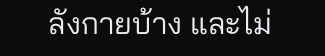ลังกายบ้าง และไม่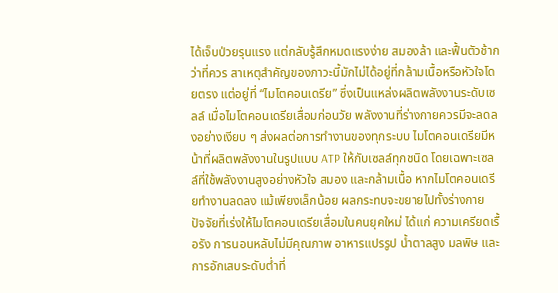ได้เจ็บป่วยรุนแรง แต่กลับรู้สึกหมดแรงง่าย สมองล้า และฟื้นตัวช้ากว่าที่ควร สาเหตุสำคัญของภาวะนี้มักไม่ได้อยู่ที่กล้ามเนื้อหรือหัวใจโดยตรง แต่อยู่ที่ “ไมโตคอนเดรีย” ซึ่งเป็นแหล่งผลิตพลังงานระดับเซลล์ เมื่อไมโตคอนเดรียเสื่อมก่อนวัย พลังงานที่ร่างกายควรมีจะลดลงอย่างเงียบ ๆ ส่งผลต่อการทำงานของทุกระบบ ไมโตคอนเดรียมีหน้าที่ผลิตพลังงานในรูปแบบ ATP ให้กับเซลล์ทุกชนิด โดยเฉพาะเซลล์ที่ใช้พลังงานสูงอย่างหัวใจ สมอง และกล้ามเนื้อ หากไมโตคอนเดรียทำงานลดลง แม้เพียงเล็กน้อย ผลกระทบจะขยายไปทั้งร่างกาย ปัจจัยที่เร่งให้ไมโตคอนเดรียเสื่อมในคนยุคใหม่ ได้แก่ ความเครียดเรื้อรัง การนอนหลับไม่มีคุณภาพ อาหารแปรรูป น้ำตาลสูง มลพิษ และการอักเสบระดับต่ำที่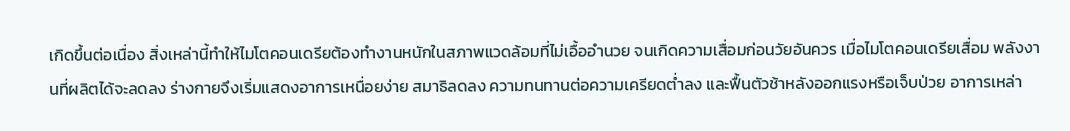เกิดขึ้นต่อเนื่อง สิ่งเหล่านี้ทำให้ไมโตคอนเดรียต้องทำงานหนักในสภาพแวดล้อมที่ไม่เอื้ออำนวย จนเกิดความเสื่อมก่อนวัยอันควร เมื่อไมโตคอนเดรียเสื่อม พลังงานที่ผลิตได้จะลดลง ร่างกายจึงเริ่มแสดงอาการเหนื่อยง่าย สมาธิลดลง ความทนทานต่อความเครียดต่ำลง และฟื้นตัวช้าหลังออกแรงหรือเจ็บป่วย อาการเหล่า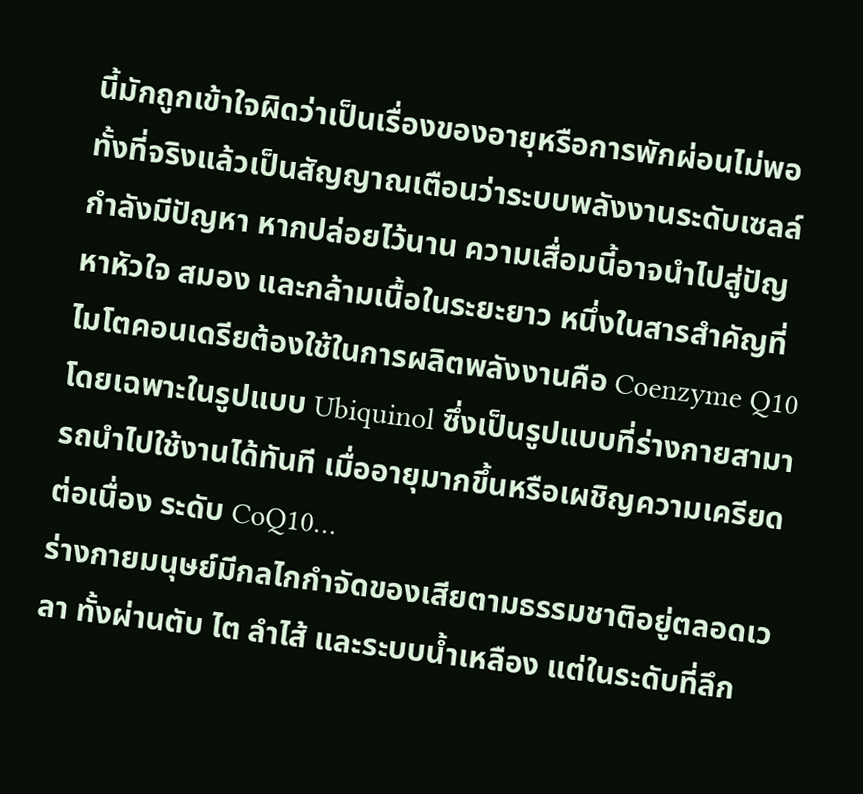นี้มักถูกเข้าใจผิดว่าเป็นเรื่องของอายุหรือการพักผ่อนไม่พอ ทั้งที่จริงแล้วเป็นสัญญาณเตือนว่าระบบพลังงานระดับเซลล์กำลังมีปัญหา หากปล่อยไว้นาน ความเสื่อมนี้อาจนำไปสู่ปัญหาหัวใจ สมอง และกล้ามเนื้อในระยะยาว หนึ่งในสารสำคัญที่ไมโตคอนเดรียต้องใช้ในการผลิตพลังงานคือ Coenzyme Q10 โดยเฉพาะในรูปแบบ Ubiquinol ซึ่งเป็นรูปแบบที่ร่างกายสามารถนำไปใช้งานได้ทันที เมื่ออายุมากขึ้นหรือเผชิญความเครียดต่อเนื่อง ระดับ CoQ10…
ร่างกายมนุษย์มีกลไกกำจัดของเสียตามธรรมชาติอยู่ตลอดเวลา ทั้งผ่านตับ ไต ลำไส้ และระบบน้ำเหลือง แต่ในระดับที่ลึก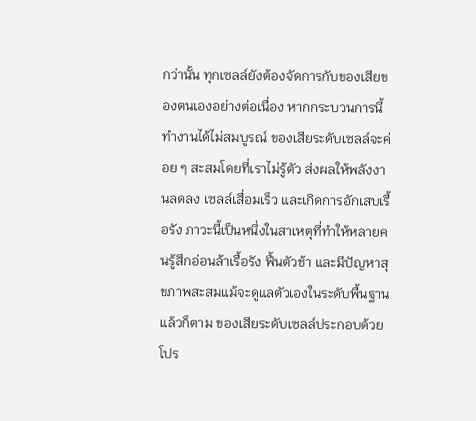กว่านั้น ทุกเซลล์ยังต้องจัดการกับของเสียของตนเองอย่างต่อเนื่อง หากกระบวนการนี้ทำงานได้ไม่สมบูรณ์ ของเสียระดับเซลล์จะค่อย ๆ สะสมโดยที่เราไม่รู้ตัว ส่งผลให้พลังงานลดลง เซลล์เสื่อมเร็ว และเกิดการอักเสบเรื้อรัง ภาวะนี้เป็นหนึ่งในสาเหตุที่ทำให้หลายคนรู้สึกอ่อนล้าเรื้อรัง ฟื้นตัวช้า และมีปัญหาสุขภาพสะสมแม้จะดูแลตัวเองในระดับพื้นฐานแล้วก็ตาม ของเสียระดับเซลล์ประกอบด้วยโปร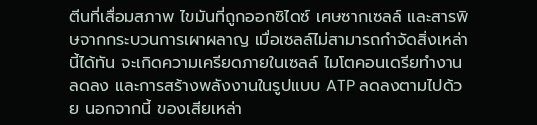ตีนที่เสื่อมสภาพ ไขมันที่ถูกออกซิไดซ์ เศษซากเซลล์ และสารพิษจากกระบวนการเผาผลาญ เมื่อเซลล์ไม่สามารถกำจัดสิ่งเหล่านี้ได้ทัน จะเกิดความเครียดภายในเซลล์ ไมโตคอนเดรียทำงานลดลง และการสร้างพลังงานในรูปแบบ ATP ลดลงตามไปด้วย นอกจากนี้ ของเสียเหล่า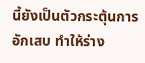นี้ยังเป็นตัวกระตุ้นการอักเสบ ทำให้ร่าง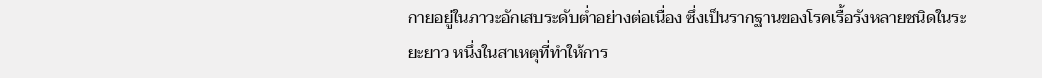กายอยู่ในภาวะอักเสบระดับต่ำอย่างต่อเนื่อง ซึ่งเป็นรากฐานของโรคเรื้อรังหลายชนิดในระยะยาว หนึ่งในสาเหตุที่ทำให้การ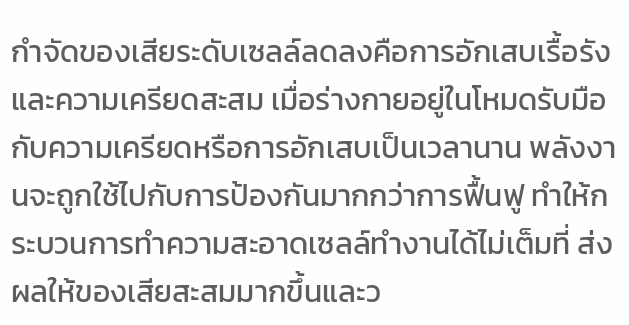กำจัดของเสียระดับเซลล์ลดลงคือการอักเสบเรื้อรังและความเครียดสะสม เมื่อร่างกายอยู่ในโหมดรับมือกับความเครียดหรือการอักเสบเป็นเวลานาน พลังงานจะถูกใช้ไปกับการป้องกันมากกว่าการฟื้นฟู ทำให้กระบวนการทำความสะอาดเซลล์ทำงานได้ไม่เต็มที่ ส่งผลให้ของเสียสะสมมากขึ้นและว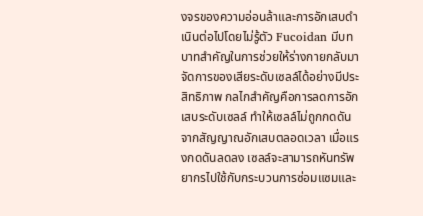งจรของความอ่อนล้าและการอักเสบดำเนินต่อไปโดยไม่รู้ตัว Fucoidan มีบทบาทสำคัญในการช่วยให้ร่างกายกลับมาจัดการของเสียระดับเซลล์ได้อย่างมีประสิทธิภาพ กลไกสำคัญคือการลดการอักเสบระดับเซลล์ ทำให้เซลล์ไม่ถูกกดดันจากสัญญาณอักเสบตลอดเวลา เมื่อแรงกดดันลดลง เซลล์จะสามารถหันทรัพยากรไปใช้กับกระบวนการซ่อมแซมและ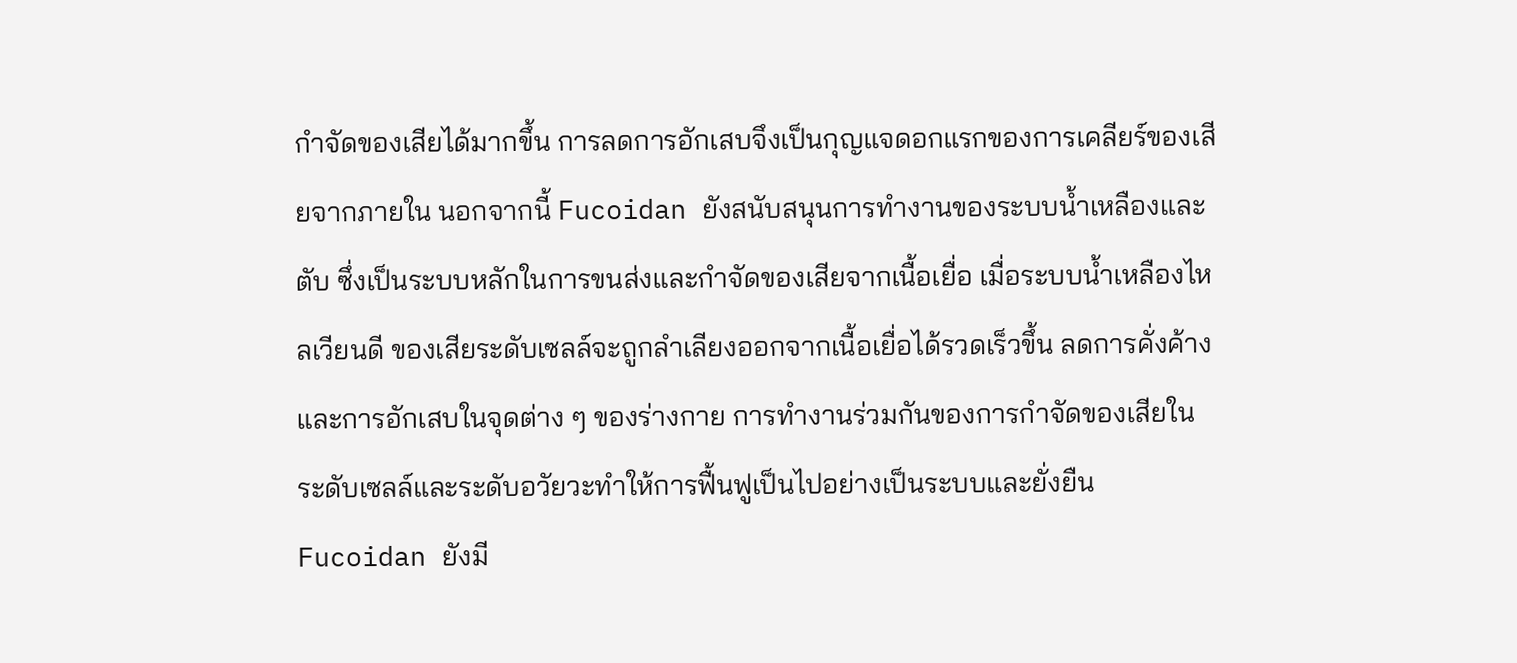กำจัดของเสียได้มากขึ้น การลดการอักเสบจึงเป็นกุญแจดอกแรกของการเคลียร์ของเสียจากภายใน นอกจากนี้ Fucoidan ยังสนับสนุนการทำงานของระบบน้ำเหลืองและตับ ซึ่งเป็นระบบหลักในการขนส่งและกำจัดของเสียจากเนื้อเยื่อ เมื่อระบบน้ำเหลืองไหลเวียนดี ของเสียระดับเซลล์จะถูกลำเลียงออกจากเนื้อเยื่อได้รวดเร็วขึ้น ลดการคั่งค้างและการอักเสบในจุดต่าง ๆ ของร่างกาย การทำงานร่วมกันของการกำจัดของเสียในระดับเซลล์และระดับอวัยวะทำให้การฟื้นฟูเป็นไปอย่างเป็นระบบและยั่งยืน Fucoidan ยังมี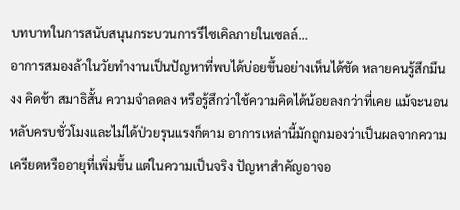บทบาทในการสนับสนุนกระบวนการรีไซเคิลภายในเซลล์…
อาการสมองล้าในวัยทำงานเป็นปัญหาที่พบได้บ่อยขึ้นอย่างเห็นได้ชัด หลายคนรู้สึกมึนงง คิดช้า สมาธิสั้น ความจำลดลง หรือรู้สึกว่าใช้ความคิดได้น้อยลงกว่าที่เคย แม้จะนอนหลับครบชั่วโมงและไม่ได้ป่วยรุนแรงก็ตาม อาการเหล่านี้มักถูกมองว่าเป็นผลจากความเครียดหรืออายุที่เพิ่มขึ้น แต่ในความเป็นจริง ปัญหาสำคัญอาจอ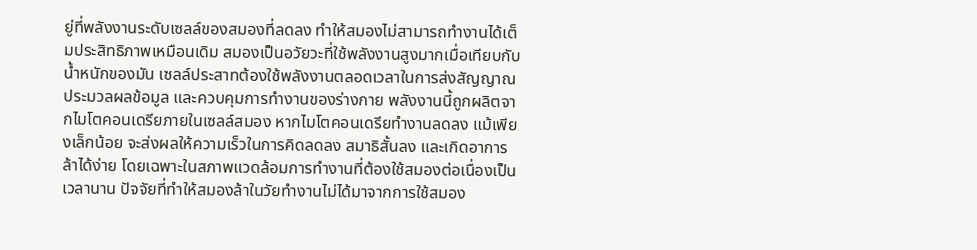ยู่ที่พลังงานระดับเซลล์ของสมองที่ลดลง ทำให้สมองไม่สามารถทำงานได้เต็มประสิทธิภาพเหมือนเดิม สมองเป็นอวัยวะที่ใช้พลังงานสูงมากเมื่อเทียบกับน้ำหนักของมัน เซลล์ประสาทต้องใช้พลังงานตลอดเวลาในการส่งสัญญาณ ประมวลผลข้อมูล และควบคุมการทำงานของร่างกาย พลังงานนี้ถูกผลิตจากไมโตคอนเดรียภายในเซลล์สมอง หากไมโตคอนเดรียทำงานลดลง แม้เพียงเล็กน้อย จะส่งผลให้ความเร็วในการคิดลดลง สมาธิสั้นลง และเกิดอาการล้าได้ง่าย โดยเฉพาะในสภาพแวดล้อมการทำงานที่ต้องใช้สมองต่อเนื่องเป็นเวลานาน ปัจจัยที่ทำให้สมองล้าในวัยทำงานไม่ได้มาจากการใช้สมอง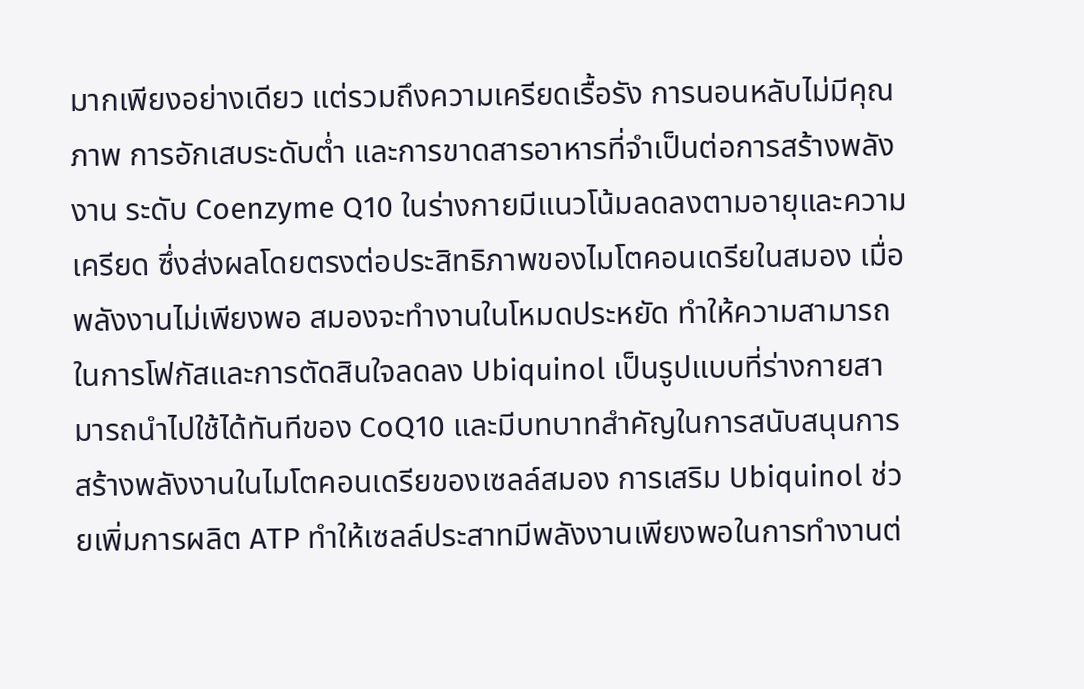มากเพียงอย่างเดียว แต่รวมถึงความเครียดเรื้อรัง การนอนหลับไม่มีคุณภาพ การอักเสบระดับต่ำ และการขาดสารอาหารที่จำเป็นต่อการสร้างพลังงาน ระดับ Coenzyme Q10 ในร่างกายมีแนวโน้มลดลงตามอายุและความเครียด ซึ่งส่งผลโดยตรงต่อประสิทธิภาพของไมโตคอนเดรียในสมอง เมื่อพลังงานไม่เพียงพอ สมองจะทำงานในโหมดประหยัด ทำให้ความสามารถในการโฟกัสและการตัดสินใจลดลง Ubiquinol เป็นรูปแบบที่ร่างกายสามารถนำไปใช้ได้ทันทีของ CoQ10 และมีบทบาทสำคัญในการสนับสนุนการสร้างพลังงานในไมโตคอนเดรียของเซลล์สมอง การเสริม Ubiquinol ช่วยเพิ่มการผลิต ATP ทำให้เซลล์ประสาทมีพลังงานเพียงพอในการทำงานต่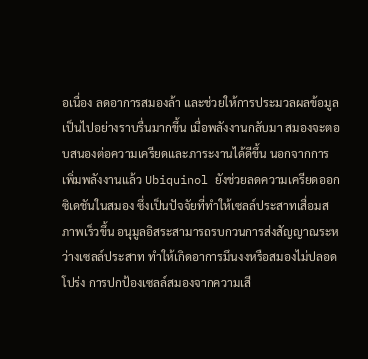อเนื่อง ลดอาการสมองล้า และช่วยให้การประมวลผลข้อมูลเป็นไปอย่างราบรื่นมากขึ้น เมื่อพลังงานกลับมา สมองจะตอบสนองต่อความเครียดและภาระงานได้ดีขึ้น นอกจากการเพิ่มพลังงานแล้ว Ubiquinol ยังช่วยลดความเครียดออกซิเดชันในสมอง ซึ่งเป็นปัจจัยที่ทำให้เซลล์ประสาทเสื่อมสภาพเร็วขึ้น อนุมูลอิสระสามารถรบกวนการส่งสัญญาณระหว่างเซลล์ประสาท ทำให้เกิดอาการมึนงงหรือสมองไม่ปลอดโปร่ง การปกป้องเซลล์สมองจากความเสี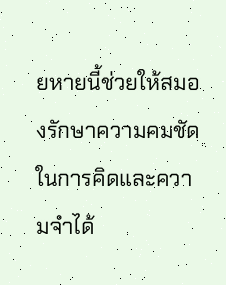ยหายนี้ช่วยให้สมองรักษาความคมชัดในการคิดและความจำได้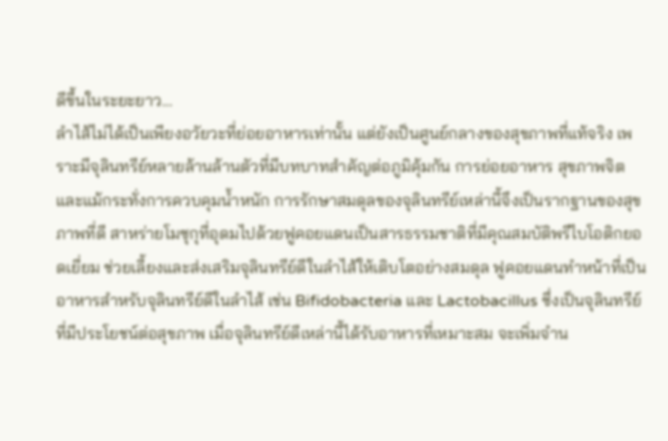ดีขึ้นในระยะยาว…
ลำไส้ไม่ได้เป็นเพียงอวัยวะที่ย่อยอาหารเท่านั้น แต่ยังเป็นศูนย์กลางของสุขภาพที่แท้จริง เพราะมีจุลินทรีย์หลายล้านล้านตัวที่มีบทบาทสำคัญต่อภูมิคุ้มกัน การย่อยอาหาร สุขภาพจิต และแม้กระทั่งการควบคุมน้ำหนัก การรักษาสมดุลของจุลินทรีย์เหล่านี้จึงเป็นรากฐานของสุขภาพที่ดี สาหร่ายโมซุกุที่อุดมไปด้วยฟูคอยแดนเป็นสารธรรมชาติที่มีคุณสมบัติพรีไบโอติกยอดเยี่ยม ช่วยเลี้ยงและส่งเสริมจุลินทรีย์ดีในลำไส้ให้เติบโตอย่างสมดุล ฟูคอยแดนทำหน้าที่เป็นอาหารสำหรับจุลินทรีย์ดีในลำไส้ เช่น Bifidobacteria และ Lactobacillus ซึ่งเป็นจุลินทรีย์ที่มีประโยชน์ต่อสุขภาพ เมื่อจุลินทรีย์ดีเหล่านี้ได้รับอาหารที่เหมาะสม จะเพิ่มจำน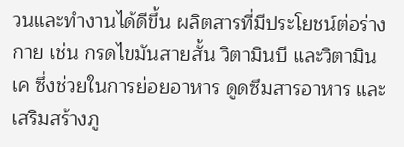วนและทำงานได้ดีขึ้น ผลิตสารที่มีประโยชน์ต่อร่างกาย เช่น กรดไขมันสายสั้น วิตามินบี และวิตามินเค ซึ่งช่วยในการย่อยอาหาร ดูดซึมสารอาหาร และเสริมสร้างภู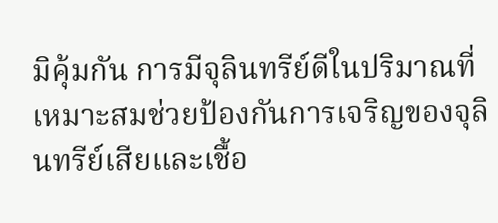มิคุ้มกัน การมีจุลินทรีย์ดีในปริมาณที่เหมาะสมช่วยป้องกันการเจริญของจุลินทรีย์เสียและเชื้อ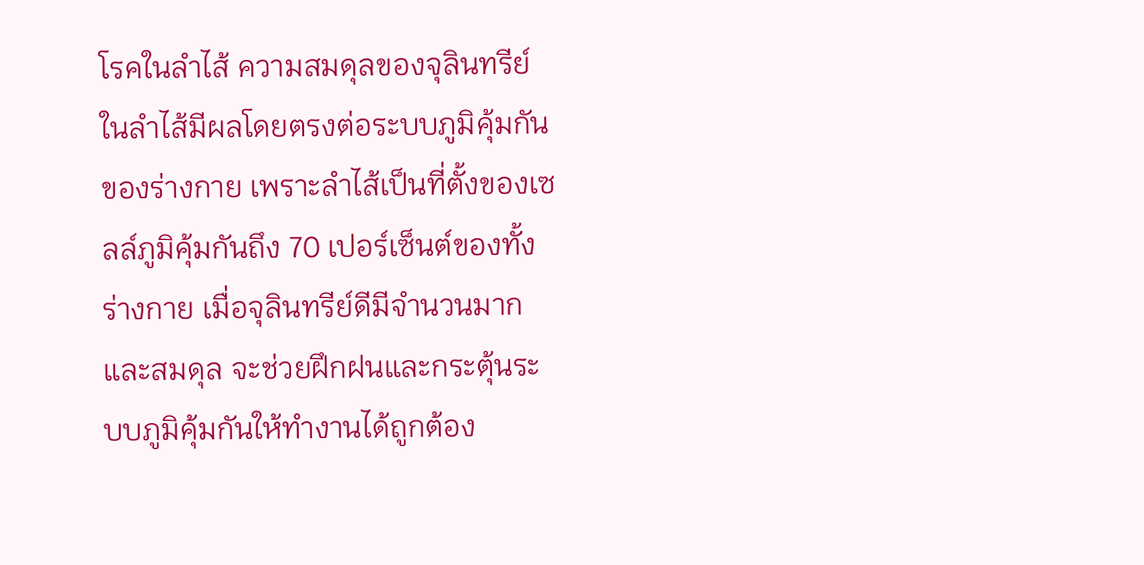โรคในลำไส้ ความสมดุลของจุลินทรีย์ในลำไส้มีผลโดยตรงต่อระบบภูมิคุ้มกันของร่างกาย เพราะลำไส้เป็นที่ตั้งของเซลล์ภูมิคุ้มกันถึง 70 เปอร์เซ็นต์ของทั้งร่างกาย เมื่อจุลินทรีย์ดีมีจำนวนมากและสมดุล จะช่วยฝึกฝนและกระตุ้นระบบภูมิคุ้มกันให้ทำงานได้ถูกต้อง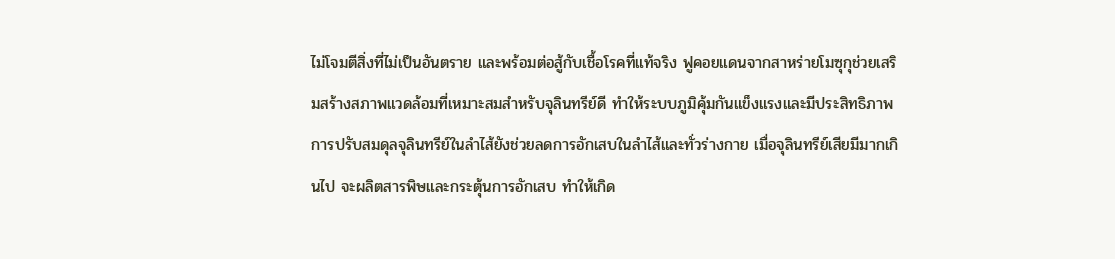ไม่โจมตีสิ่งที่ไม่เป็นอันตราย และพร้อมต่อสู้กับเชื้อโรคที่แท้จริง ฟูคอยแดนจากสาหร่ายโมซุกุช่วยเสริมสร้างสภาพแวดล้อมที่เหมาะสมสำหรับจุลินทรีย์ดี ทำให้ระบบภูมิคุ้มกันแข็งแรงและมีประสิทธิภาพ การปรับสมดุลจุลินทรีย์ในลำไส้ยังช่วยลดการอักเสบในลำไส้และทั่วร่างกาย เมื่อจุลินทรีย์เสียมีมากเกินไป จะผลิตสารพิษและกระตุ้นการอักเสบ ทำให้เกิด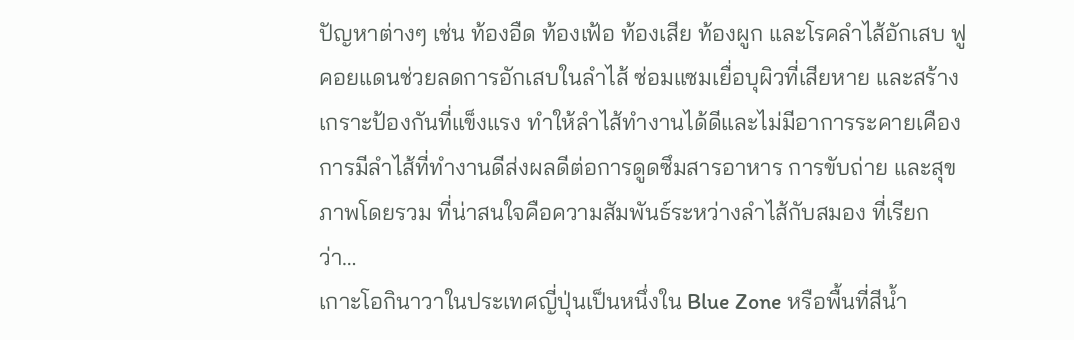ปัญหาต่างๆ เช่น ท้องอืด ท้องเฟ้อ ท้องเสีย ท้องผูก และโรคลำไส้อักเสบ ฟูคอยแดนช่วยลดการอักเสบในลำไส้ ซ่อมแซมเยื่อบุผิวที่เสียหาย และสร้างเกราะป้องกันที่แข็งแรง ทำให้ลำไส้ทำงานได้ดีและไม่มีอาการระคายเคือง การมีลำไส้ที่ทำงานดีส่งผลดีต่อการดูดซึมสารอาหาร การขับถ่าย และสุขภาพโดยรวม ที่น่าสนใจคือความสัมพันธ์ระหว่างลำไส้กับสมอง ที่เรียกว่า…
เกาะโอกินาวาในประเทศญี่ปุ่นเป็นหนึ่งใน Blue Zone หรือพื้นที่สีน้ำ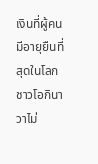เงินที่ผู้คนมีอายุยืนที่สุดในโลก ชาวโอกินาวาไม่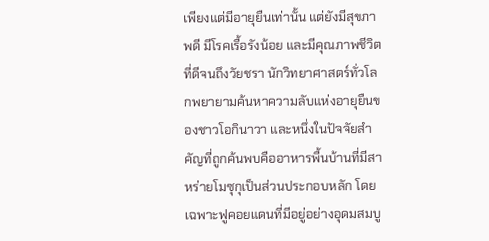เพียงแต่มีอายุยืนเท่านั้น แต่ยังมีสุขภาพดี มีโรคเรื้อรังน้อย และมีคุณภาพชีวิตที่ดีจนถึงวัยชรา นักวิทยาศาสตร์ทั่วโลกพยายามค้นหาความลับแห่งอายุยืนของชาวโอกินาวา และหนึ่งในปัจจัยสำคัญที่ถูกค้นพบคืออาหารพื้นบ้านที่มีสาหร่ายโมซุกุเป็นส่วนประกอบหลัก โดยเฉพาะฟูคอยแดนที่มีอยู่อย่างอุดมสมบู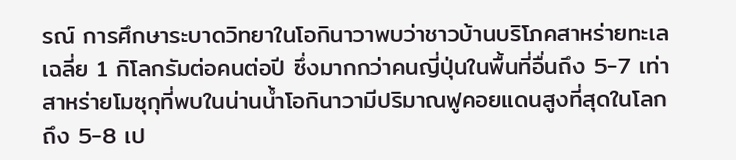รณ์ การศึกษาระบาดวิทยาในโอกินาวาพบว่าชาวบ้านบริโภคสาหร่ายทะเลเฉลี่ย 1 กิโลกรัมต่อคนต่อปี ซึ่งมากกว่าคนญี่ปุ่นในพื้นที่อื่นถึง 5-7 เท่า สาหร่ายโมซุกุที่พบในน่านน้ำโอกินาวามีปริมาณฟูคอยแดนสูงที่สุดในโลก ถึง 5-8 เป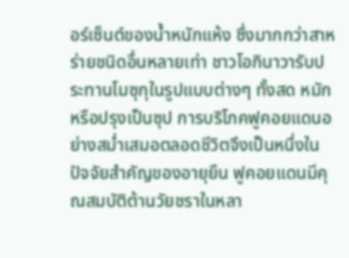อร์เซ็นต์ของน้ำหนักแห้ง ซึ่งมากกว่าสาหร่ายชนิดอื่นหลายเท่า ชาวโอกินาวารับประทานโมซุกุในรูปแบบต่างๆ ทั้งสด หมัก หรือปรุงเป็นซุป การบริโภคฟูคอยแดนอย่างสม่ำเสมอตลอดชีวิตจึงเป็นหนึ่งในปัจจัยสำคัญของอายุยืน ฟูคอยแดนมีคุณสมบัติต้านวัยชราในหลา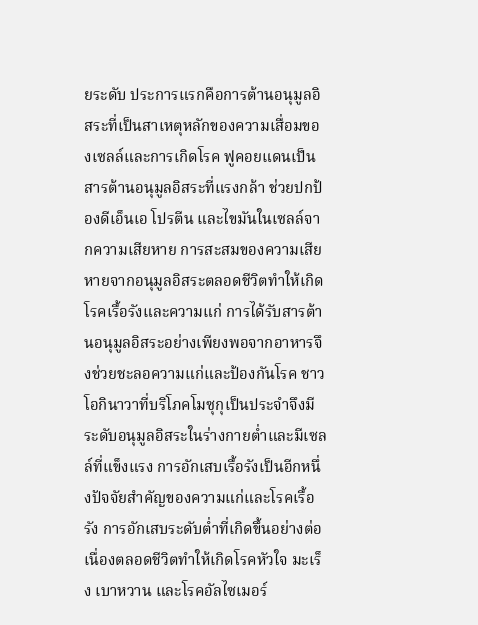ยระดับ ประการแรกคือการต้านอนุมูลอิสระที่เป็นสาเหตุหลักของความเสื่อมของเซลล์และการเกิดโรค ฟูคอยแดนเป็นสารต้านอนุมูลอิสระที่แรงกล้า ช่วยปกป้องดีเอ็นเอ โปรตีน และไขมันในเซลล์จากความเสียหาย การสะสมของความเสียหายจากอนุมูลอิสระตลอดชีวิตทำให้เกิดโรคเรื้อรังและความแก่ การได้รับสารต้านอนุมูลอิสระอย่างเพียงพอจากอาหารจึงช่วยชะลอความแก่และป้องกันโรค ชาวโอกินาวาที่บริโภคโมซุกุเป็นประจำจึงมีระดับอนุมูลอิสระในร่างกายต่ำและมีเซลล์ที่แข็งแรง การอักเสบเรื้อรังเป็นอีกหนึ่งปัจจัยสำคัญของความแก่และโรคเรื้อรัง การอักเสบระดับต่ำที่เกิดขึ้นอย่างต่อเนื่องตลอดชีวิตทำให้เกิดโรคหัวใจ มะเร็ง เบาหวาน และโรคอัลไซเมอร์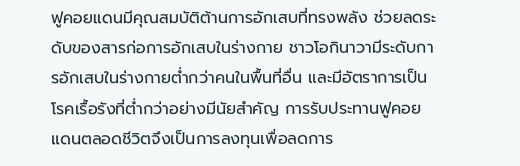ฟูคอยแดนมีคุณสมบัติต้านการอักเสบที่ทรงพลัง ช่วยลดระดับของสารก่อการอักเสบในร่างกาย ชาวโอกินาวามีระดับการอักเสบในร่างกายต่ำกว่าคนในพื้นที่อื่น และมีอัตราการเป็นโรคเรื้อรังที่ต่ำกว่าอย่างมีนัยสำคัญ การรับประทานฟูคอยแดนตลอดชีวิตจึงเป็นการลงทุนเพื่อลดการ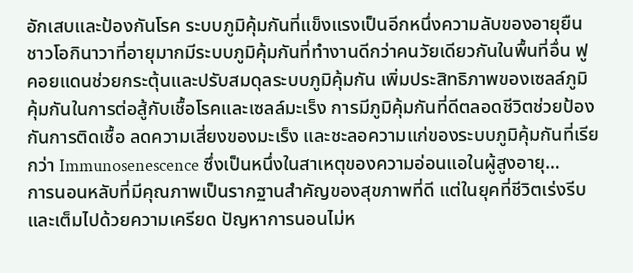อักเสบและป้องกันโรค ระบบภูมิคุ้มกันที่แข็งแรงเป็นอีกหนึ่งความลับของอายุยืน ชาวโอกินาวาที่อายุมากมีระบบภูมิคุ้มกันที่ทำงานดีกว่าคนวัยเดียวกันในพื้นที่อื่น ฟูคอยแดนช่วยกระตุ้นและปรับสมดุลระบบภูมิคุ้มกัน เพิ่มประสิทธิภาพของเซลล์ภูมิคุ้มกันในการต่อสู้กับเชื้อโรคและเซลล์มะเร็ง การมีภูมิคุ้มกันที่ดีตลอดชีวิตช่วยป้องกันการติดเชื้อ ลดความเสี่ยงของมะเร็ง และชะลอความแก่ของระบบภูมิคุ้มกันที่เรียกว่า Immunosenescence ซึ่งเป็นหนึ่งในสาเหตุของความอ่อนแอในผู้สูงอายุ…
การนอนหลับที่มีคุณภาพเป็นรากฐานสำคัญของสุขภาพที่ดี แต่ในยุคที่ชีวิตเร่งรีบและเต็มไปด้วยความเครียด ปัญหาการนอนไม่ห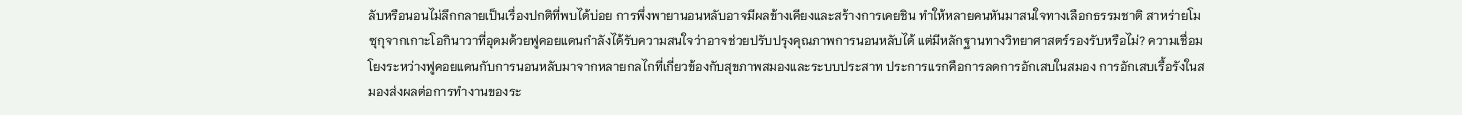ลับหรือนอนไม่ลึกกลายเป็นเรื่องปกติที่พบได้บ่อย การพึ่งพายานอนหลับอาจมีผลข้างเคียงและสร้างการเคยชิน ทำให้หลายคนหันมาสนใจทางเลือกธรรมชาติ สาหร่ายโมซุกุจากเกาะโอกินาวาที่อุดมด้วยฟูคอยแดนกำลังได้รับความสนใจว่าอาจช่วยปรับปรุงคุณภาพการนอนหลับได้ แต่มีหลักฐานทางวิทยาศาสตร์รองรับหรือไม่? ความเชื่อมโยงระหว่างฟูคอยแดนกับการนอนหลับมาจากหลายกลไกที่เกี่ยวข้องกับสุขภาพสมองและระบบประสาท ประการแรกคือการลดการอักเสบในสมอง การอักเสบเรื้อรังในสมองส่งผลต่อการทำงานของระ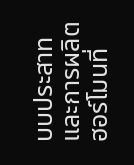บบประสาทและการผลิตฮอร์โมนที่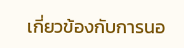เกี่ยวข้องกับการนอ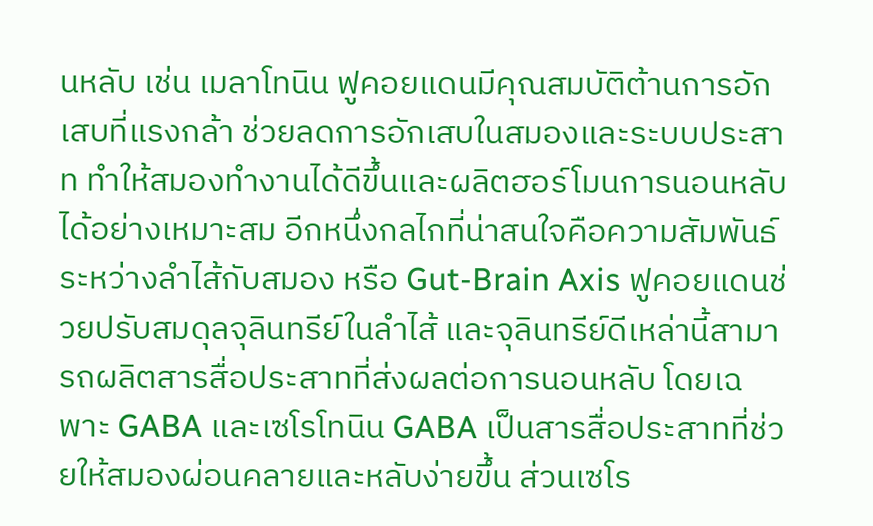นหลับ เช่น เมลาโทนิน ฟูคอยแดนมีคุณสมบัติต้านการอักเสบที่แรงกล้า ช่วยลดการอักเสบในสมองและระบบประสาท ทำให้สมองทำงานได้ดีขึ้นและผลิตฮอร์โมนการนอนหลับได้อย่างเหมาะสม อีกหนึ่งกลไกที่น่าสนใจคือความสัมพันธ์ระหว่างลำไส้กับสมอง หรือ Gut-Brain Axis ฟูคอยแดนช่วยปรับสมดุลจุลินทรีย์ในลำไส้ และจุลินทรีย์ดีเหล่านี้สามารถผลิตสารสื่อประสาทที่ส่งผลต่อการนอนหลับ โดยเฉพาะ GABA และเซโรโทนิน GABA เป็นสารสื่อประสาทที่ช่วยให้สมองผ่อนคลายและหลับง่ายขึ้น ส่วนเซโร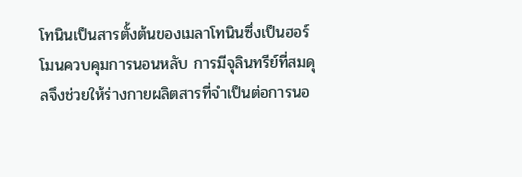โทนินเป็นสารตั้งต้นของเมลาโทนินซึ่งเป็นฮอร์โมนควบคุมการนอนหลับ การมีจุลินทรีย์ที่สมดุลจึงช่วยให้ร่างกายผลิตสารที่จำเป็นต่อการนอ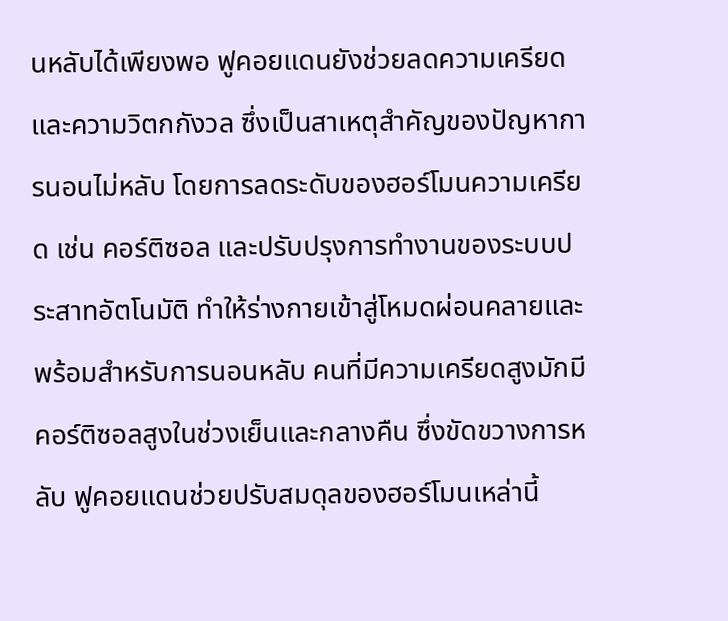นหลับได้เพียงพอ ฟูคอยแดนยังช่วยลดความเครียดและความวิตกกังวล ซึ่งเป็นสาเหตุสำคัญของปัญหาการนอนไม่หลับ โดยการลดระดับของฮอร์โมนความเครียด เช่น คอร์ติซอล และปรับปรุงการทำงานของระบบประสาทอัตโนมัติ ทำให้ร่างกายเข้าสู่โหมดผ่อนคลายและพร้อมสำหรับการนอนหลับ คนที่มีความเครียดสูงมักมีคอร์ติซอลสูงในช่วงเย็นและกลางคืน ซึ่งขัดขวางการหลับ ฟูคอยแดนช่วยปรับสมดุลของฮอร์โมนเหล่านี้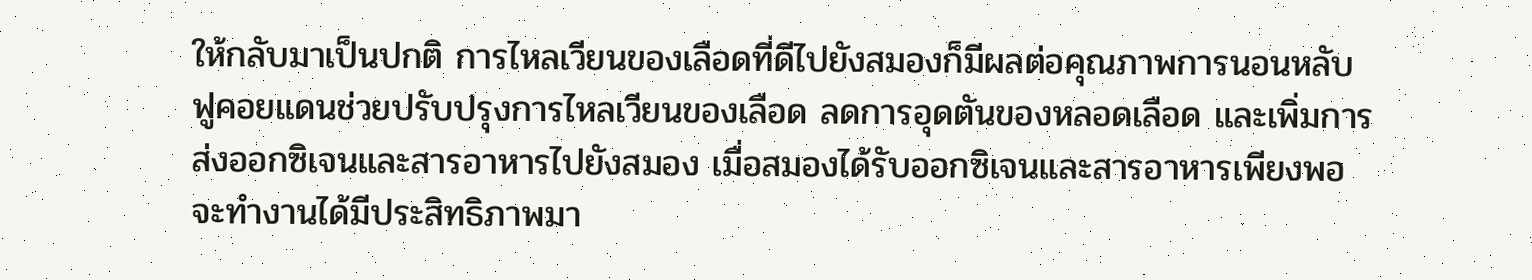ให้กลับมาเป็นปกติ การไหลเวียนของเลือดที่ดีไปยังสมองก็มีผลต่อคุณภาพการนอนหลับ ฟูคอยแดนช่วยปรับปรุงการไหลเวียนของเลือด ลดการอุดตันของหลอดเลือด และเพิ่มการส่งออกซิเจนและสารอาหารไปยังสมอง เมื่อสมองได้รับออกซิเจนและสารอาหารเพียงพอ จะทำงานได้มีประสิทธิภาพมา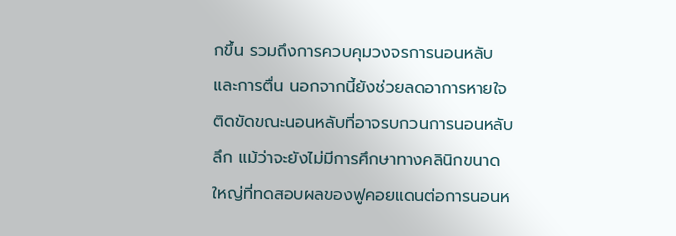กขึ้น รวมถึงการควบคุมวงจรการนอนหลับและการตื่น นอกจากนี้ยังช่วยลดอาการหายใจติดขัดขณะนอนหลับที่อาจรบกวนการนอนหลับลึก แม้ว่าจะยังไม่มีการศึกษาทางคลินิกขนาดใหญ่ที่ทดสอบผลของฟูคอยแดนต่อการนอนห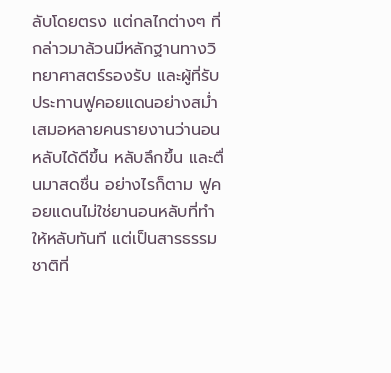ลับโดยตรง แต่กลไกต่างๆ ที่กล่าวมาล้วนมีหลักฐานทางวิทยาศาสตร์รองรับ และผู้ที่รับประทานฟูคอยแดนอย่างสม่ำเสมอหลายคนรายงานว่านอนหลับได้ดีขึ้น หลับลึกขึ้น และตื่นมาสดชื่น อย่างไรก็ตาม ฟูคอยแดนไม่ใช่ยานอนหลับที่ทำให้หลับทันที แต่เป็นสารธรรมชาติที่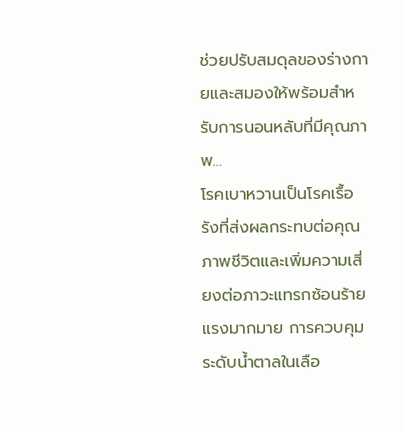ช่วยปรับสมดุลของร่างกายและสมองให้พร้อมสำหรับการนอนหลับที่มีคุณภาพ…
โรคเบาหวานเป็นโรคเรื้อรังที่ส่งผลกระทบต่อคุณภาพชีวิตและเพิ่มความเสี่ยงต่อภาวะแทรกซ้อนร้ายแรงมากมาย การควบคุมระดับน้ำตาลในเลือ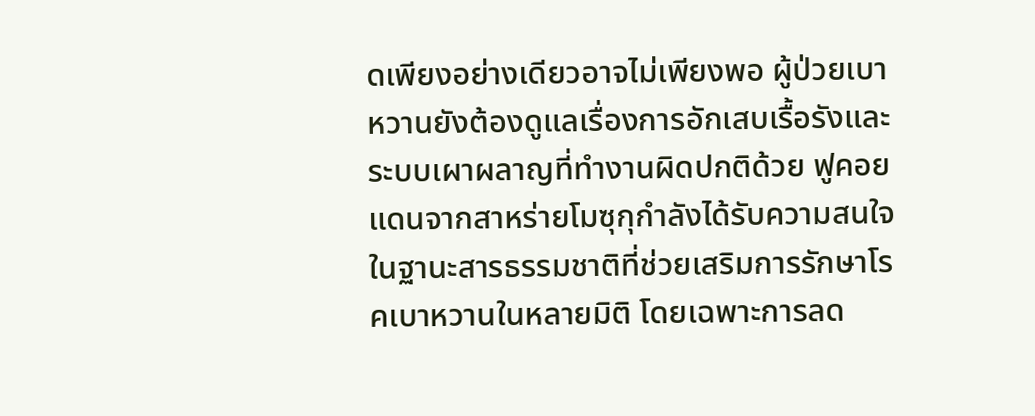ดเพียงอย่างเดียวอาจไม่เพียงพอ ผู้ป่วยเบาหวานยังต้องดูแลเรื่องการอักเสบเรื้อรังและระบบเผาผลาญที่ทำงานผิดปกติด้วย ฟูคอยแดนจากสาหร่ายโมซุกุกำลังได้รับความสนใจในฐานะสารธรรมชาติที่ช่วยเสริมการรักษาโรคเบาหวานในหลายมิติ โดยเฉพาะการลด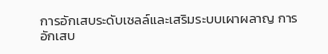การอักเสบระดับเซลล์และเสริมระบบเผาผลาญ การอักเสบ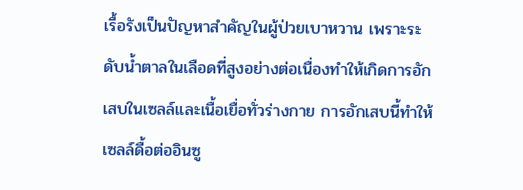เรื้อรังเป็นปัญหาสำคัญในผู้ป่วยเบาหวาน เพราะระดับน้ำตาลในเลือดที่สูงอย่างต่อเนื่องทำให้เกิดการอักเสบในเซลล์และเนื้อเยื่อทั่วร่างกาย การอักเสบนี้ทำให้เซลล์ดื้อต่ออินซู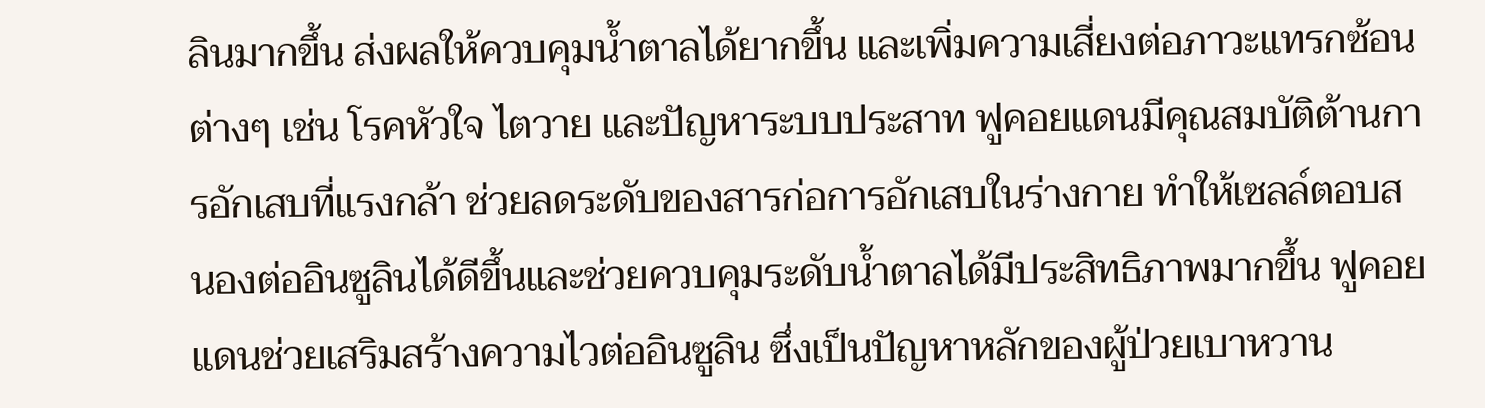ลินมากขึ้น ส่งผลให้ควบคุมน้ำตาลได้ยากขึ้น และเพิ่มความเสี่ยงต่อภาวะแทรกซ้อนต่างๆ เช่น โรคหัวใจ ไตวาย และปัญหาระบบประสาท ฟูคอยแดนมีคุณสมบัติต้านการอักเสบที่แรงกล้า ช่วยลดระดับของสารก่อการอักเสบในร่างกาย ทำให้เซลล์ตอบสนองต่ออินซูลินได้ดีขึ้นและช่วยควบคุมระดับน้ำตาลได้มีประสิทธิภาพมากขึ้น ฟูคอยแดนช่วยเสริมสร้างความไวต่ออินซูลิน ซึ่งเป็นปัญหาหลักของผู้ป่วยเบาหวาน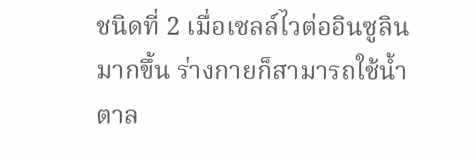ชนิดที่ 2 เมื่อเซลล์ไวต่ออินซูลินมากขึ้น ร่างกายก็สามารถใช้น้ำตาล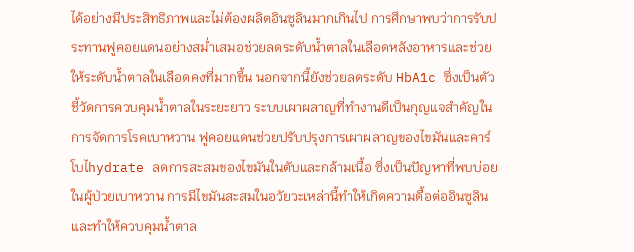ได้อย่างมีประสิทธิภาพและไม่ต้องผลิตอินซูลินมากเกินไป การศึกษาพบว่าการรับประทานฟูคอยแดนอย่างสม่ำเสมอช่วยลดระดับน้ำตาลในเลือดหลังอาหารและช่วยให้ระดับน้ำตาลในเลือดคงที่มากขึ้น นอกจากนี้ยังช่วยลดระดับ HbA1c ซึ่งเป็นตัวชี้วัดการควบคุมน้ำตาลในระยะยาว ระบบเผาผลาญที่ทำงานดีเป็นกุญแจสำคัญในการจัดการโรคเบาหวาน ฟูคอยแดนช่วยปรับปรุงการเผาผลาญของไขมันและคาร์โบไhydrate ลดการสะสมของไขมันในตับและกล้ามเนื้อ ซึ่งเป็นปัญหาที่พบบ่อยในผู้ป่วยเบาหวาน การมีไขมันสะสมในอวัยวะเหล่านี้ทำให้เกิดความดื้อต่ออินซูลินและทำให้ควบคุมน้ำตาล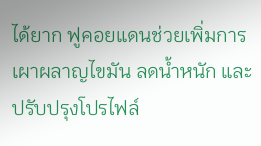ได้ยาก ฟูคอยแดนช่วยเพิ่มการเผาผลาญไขมัน ลดน้ำหนัก และปรับปรุงโปรไฟล์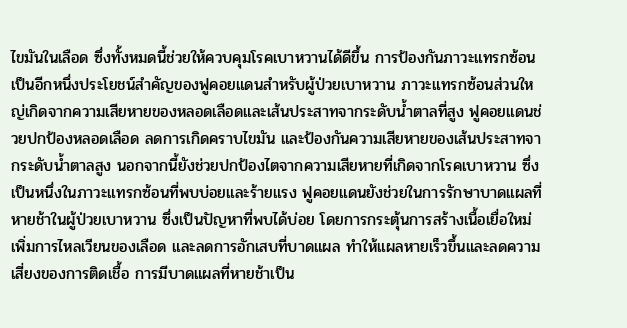ไขมันในเลือด ซึ่งทั้งหมดนี้ช่วยให้ควบคุมโรคเบาหวานได้ดีขึ้น การป้องกันภาวะแทรกซ้อนเป็นอีกหนึ่งประโยชน์สำคัญของฟูคอยแดนสำหรับผู้ป่วยเบาหวาน ภาวะแทรกซ้อนส่วนใหญ่เกิดจากความเสียหายของหลอดเลือดและเส้นประสาทจากระดับน้ำตาลที่สูง ฟูคอยแดนช่วยปกป้องหลอดเลือด ลดการเกิดคราบไขมัน และป้องกันความเสียหายของเส้นประสาทจากระดับน้ำตาลสูง นอกจากนี้ยังช่วยปกป้องไตจากความเสียหายที่เกิดจากโรคเบาหวาน ซึ่งเป็นหนึ่งในภาวะแทรกซ้อนที่พบบ่อยและร้ายแรง ฟูคอยแดนยังช่วยในการรักษาบาดแผลที่หายช้าในผู้ป่วยเบาหวาน ซึ่งเป็นปัญหาที่พบได้บ่อย โดยการกระตุ้นการสร้างเนื้อเยื่อใหม่ เพิ่มการไหลเวียนของเลือด และลดการอักเสบที่บาดแผล ทำให้แผลหายเร็วขึ้นและลดความเสี่ยงของการติดเชื้อ การมีบาดแผลที่หายช้าเป็น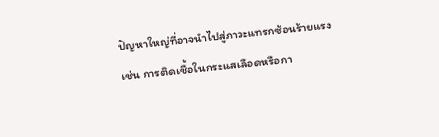ปัญหาใหญ่ที่อาจนำไปสู่ภาวะแทรกซ้อนร้ายแรง เช่น การติดเชื้อในกระแสเลือดหรือกา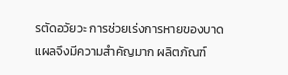รตัดอวัยวะ การช่วยเร่งการหายของบาดแผลจึงมีความสำคัญมาก ผลิตภัณฑ์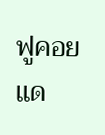ฟูคอยแด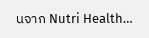นจาก Nutri Health…